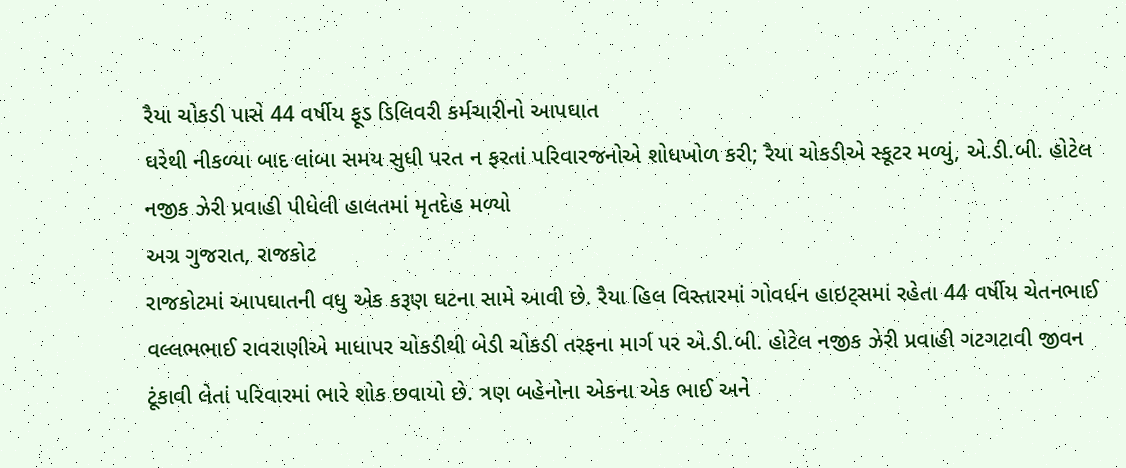રૈયા ચોકડી પાસે 44 વર્ષીય ફૂડ ડિલિવરી કર્મચારીનો આપઘાત
ઘરેથી નીકળ્યા બાદ લાંબા સમય સુધી પરત ન ફરતાં પરિવારજનોએ શોધખોળ કરી; રૈયા ચોકડીએ સ્કૂટર મળ્યું, એ.ડી.બી. હોટેલ નજીક ઝેરી પ્રવાહી પીધેલી હાલતમાં મૃતદેહ મળ્યો
અગ્ર ગુજરાત, રાજકોટ
રાજકોટમાં આપઘાતની વધુ એક કરૂણ ઘટના સામે આવી છે. રૈયા હિલ વિસ્તારમાં ગોવર્ધન હાઇટ્સમાં રહેતા 44 વર્ષીય ચેતનભાઈ વલ્લભભાઈ રાવરાણીએ માધાપર ચોકડીથી બેડી ચોકડી તરફના માર્ગ પર એ.ડી.બી. હોટેલ નજીક ઝેરી પ્રવાહી ગટગટાવી જીવન ટૂંકાવી લેતાં પરિવારમાં ભારે શોક છવાયો છે. ત્રણ બહેનોના એકના એક ભાઈ અને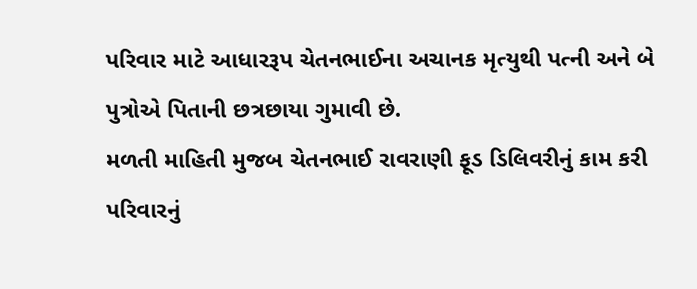પરિવાર માટે આધારરૂપ ચેતનભાઈના અચાનક મૃત્યુથી પત્ની અને બે પુત્રોએ પિતાની છત્રછાયા ગુમાવી છે.
મળતી માહિતી મુજબ ચેતનભાઈ રાવરાણી ફૂડ ડિલિવરીનું કામ કરી પરિવારનું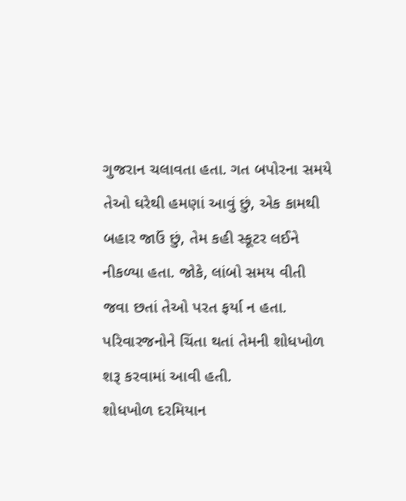ગુજરાન ચલાવતા હતા. ગત બપોરના સમયે તેઓ ઘરેથી હમણાં આવું છું, એક કામથી બહાર જાઉં છું, તેમ કહી સ્કૂટર લઈને નીકળ્યા હતા. જોકે, લાંબો સમય વીતી જવા છતાં તેઓ પરત ફર્યા ન હતા. પરિવારજનોને ચિંતા થતાં તેમની શોધખોળ શરૂ કરવામાં આવી હતી.
શોધખોળ દરમિયાન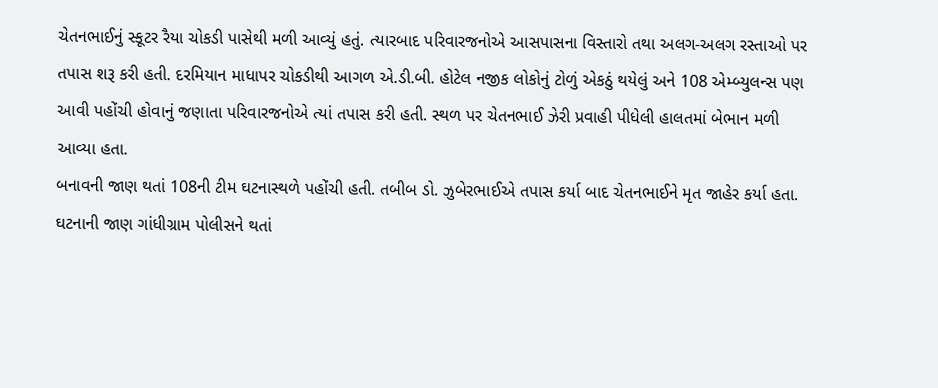ચેતનભાઈનું સ્કૂટર રૈયા ચોકડી પાસેથી મળી આવ્યું હતું. ત્યારબાદ પરિવારજનોએ આસપાસના વિસ્તારો તથા અલગ-અલગ રસ્તાઓ પર તપાસ શરૂ કરી હતી. દરમિયાન માધાપર ચોકડીથી આગળ એ.ડી.બી. હોટેલ નજીક લોકોનું ટોળું એકઠું થયેલું અને 108 એમ્બ્યુલન્સ પણ આવી પહોંચી હોવાનું જણાતા પરિવારજનોએ ત્યાં તપાસ કરી હતી. સ્થળ પર ચેતનભાઈ ઝેરી પ્રવાહી પીધેલી હાલતમાં બેભાન મળી આવ્યા હતા.
બનાવની જાણ થતાં 108ની ટીમ ઘટનાસ્થળે પહોંચી હતી. તબીબ ડો. ઝુબેરભાઈએ તપાસ કર્યા બાદ ચેતનભાઈને મૃત જાહેર કર્યા હતા. ઘટનાની જાણ ગાંધીગ્રામ પોલીસને થતાં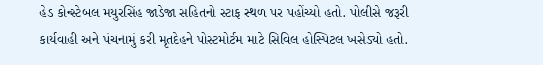હેડ કોન્સ્ટેબલ મયુરસિંહ જાડેજા સહિતનો સ્ટાફ સ્થળ પર પહોંચ્યો હતો. પોલીસે જરૂરી કાર્યવાહી અને પંચનામું કરી મૃતદેહને પોસ્ટમોર્ટમ માટે સિવિલ હોસ્પિટલ ખસેડ્યો હતો.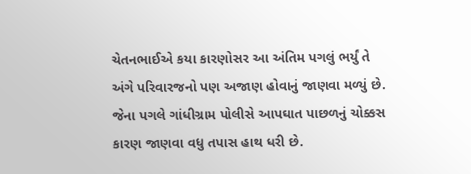ચેતનભાઈએ કયા કારણોસર આ અંતિમ પગલું ભર્યું તે અંગે પરિવારજનો પણ અજાણ હોવાનું જાણવા મળ્યું છે. જેના પગલે ગાંધીગ્રામ પોલીસે આપઘાત પાછળનું ચોક્કસ કારણ જાણવા વધુ તપાસ હાથ ધરી છે.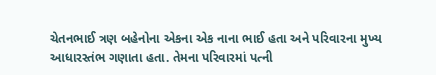ચેતનભાઈ ત્રણ બહેનોના એકના એક નાના ભાઈ હતા અને પરિવારના મુખ્ય આધારસ્તંભ ગણાતા હતા. તેમના પરિવારમાં પત્ની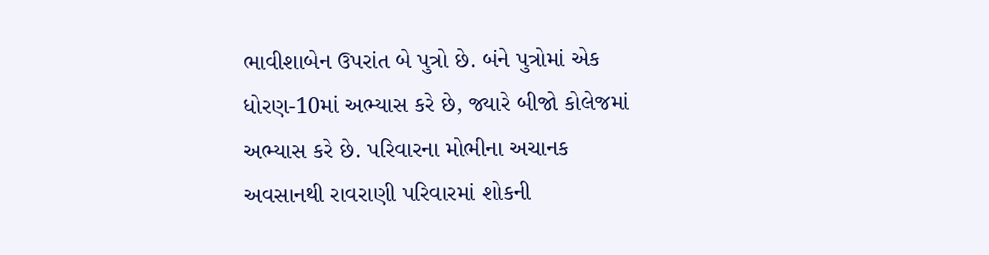ભાવીશાબેન ઉપરાંત બે પુત્રો છે. બંને પુત્રોમાં એક ધોરણ-10માં અભ્યાસ કરે છે, જ્યારે બીજો કોલેજમાં અભ્યાસ કરે છે. પરિવારના મોભીના અચાનક અવસાનથી રાવરાણી પરિવારમાં શોકની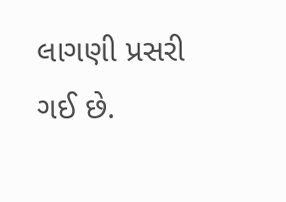લાગણી પ્રસરી ગઈ છે.